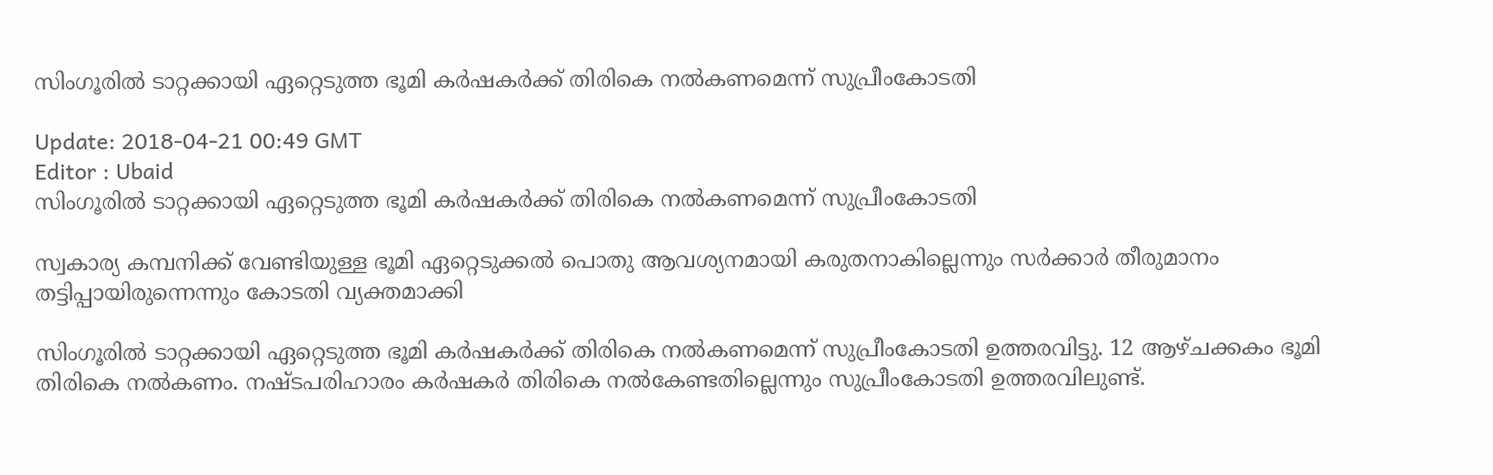സിംഗൂരില്‍ ടാറ്റക്കായി ഏറ്റെടുത്ത ഭൂമി കര്‍ഷകര്‍ക്ക് തിരികെ നല്‍കണമെന്ന് സുപ്രീംകോടതി

Update: 2018-04-21 00:49 GMT
Editor : Ubaid
സിംഗൂരില്‍ ടാറ്റക്കായി ഏറ്റെടുത്ത ഭൂമി കര്‍ഷകര്‍ക്ക് തിരികെ നല്‍കണമെന്ന് സുപ്രീംകോടതി

സ്വകാര്യ കമ്പനിക്ക് വേണ്ടിയുള്ള ഭൂമി ഏറ്റെടുക്കല്‍ പൊതു ആവശ്യനമായി കരുതനാകില്ലെന്നും സര്‍ക്കാര്‍ തീരുമാനം തട്ടിപ്പായിരുന്നെന്നും കോടതി വ്യക്തമാക്കി

സിംഗൂരില്‍ ടാറ്റക്കായി ഏറ്റെടുത്ത ഭൂമി കര്‍ഷകര്‍ക്ക് തിരികെ നല്‍കണമെന്ന് സുപ്രീംകോടതി ഉത്തരവിട്ടു. 12 ആഴ്ചക്കകം ഭൂമി തിരികെ നല്‍കണം. നഷ്ടപരിഹാരം കര്‍ഷകര്‍ തിരികെ നല്‍കേണ്ടതില്ലെന്നും സുപ്രീംകോടതി ഉത്തരവിലുണ്ട്.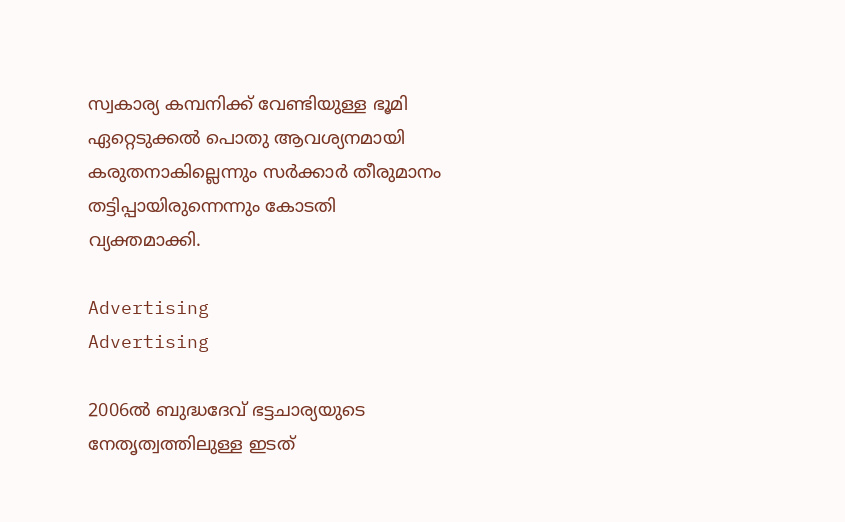സ്വകാര്യ കമ്പനിക്ക് വേണ്ടിയുള്ള ഭൂമി ഏറ്റെടുക്കല്‍ പൊതു ആവശ്യനമായി കരുതനാകില്ലെന്നും സര്‍ക്കാര്‍ തീരുമാനം തട്ടിപ്പായിരുന്നെന്നും കോടതി വ്യക്തമാക്കി.

Advertising
Advertising

2006ല്‍ ബുദ്ധദേവ് ഭട്ടചാര്യയുടെ നേതൃത്വത്തിലുള്ള ഇടത്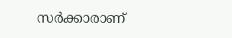സര്‍ക്കാരാണ്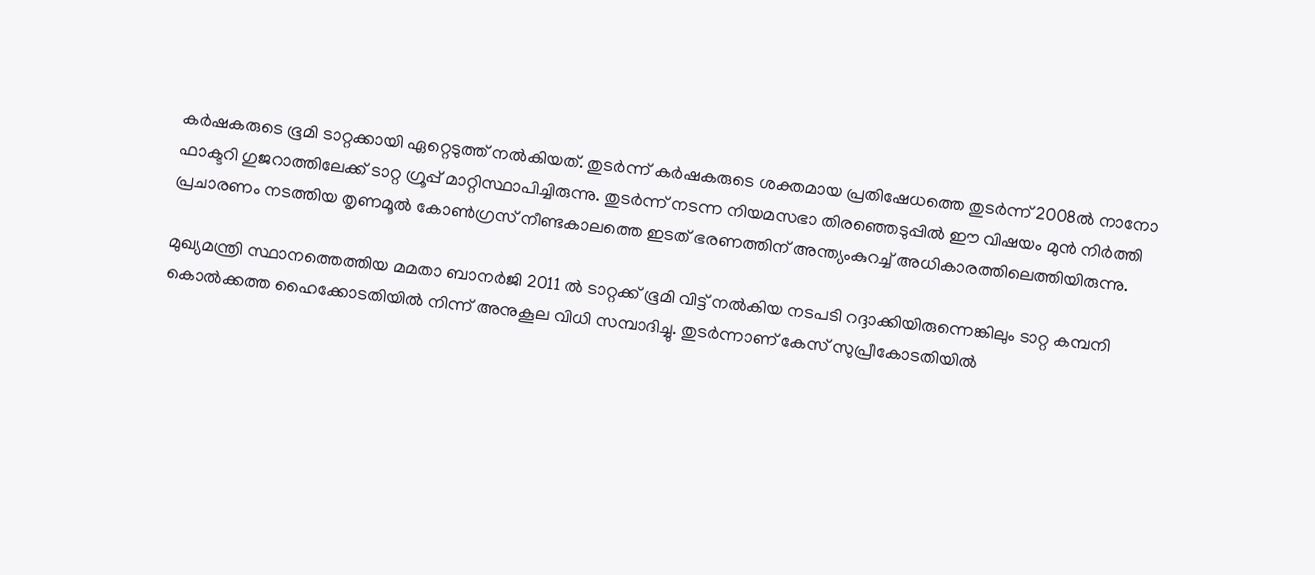കര്‍ഷകരുടെ ഭൂമി ടാറ്റക്കായി ഏറ്റെടുത്ത് നല്‍കിയത്. തുടര്‍ന്ന് കര്‍ഷകരുടെ ശക്തമായ പ്രതിഷേധത്തെ തുടര്‍ന്ന് 2008ല്‍ നാനോ ഫാക്ടറി ഗുജറാത്തിലേക്ക് ടാറ്റ ഗ്രൂപ്പ് മാറ്റിസ്ഥാപിച്ചിരുന്നു. തുടര്‍ന്ന് നടന്ന നിയമസഭാ തിരഞ്ഞെടുപ്പില്‍ ഈ വിഷയം മുന്‍ നിര്‍ത്തി പ്രചാരണം നടത്തിയ തൃണമൂല്‍ കോണ്‍ഗ്രസ് നീണ്ടകാലത്തെ ഇടത് ഭരണത്തിന് അന്ത്യംകുറച്ച് അധികാരത്തിലെത്തിയിരുന്നു.

മുഖ്യമന്ത്രി സ്ഥാനത്തെത്തിയ മമതാ ബാനര്‍ജി 2011 ല്‍ ടാറ്റക്ക് ഭൂമി വിട്ട് നല്‍കിയ നടപടി റദ്ദാക്കിയിരുന്നെങ്കിലും ടാറ്റ കമ്പനി കൊല്‍ക്കത്ത ഹൈക്കോടതിയില്‍ നിന്ന് അനുകൂല വിധി സമ്പാദിച്ചു. തുടര്‍ന്നാണ് കേസ് സുപ്രീകോടതിയില്‍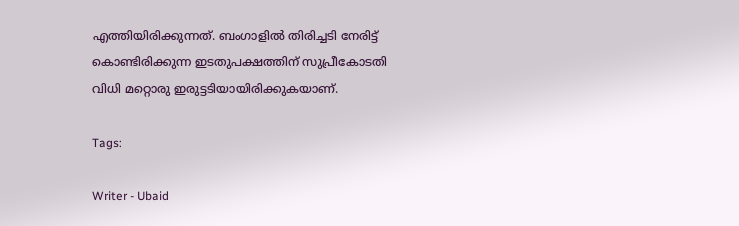എത്തിയിരിക്കുന്നത്. ബംഗാളില്‍ തിരിച്ചടി നേരിട്ട് കൊണ്ടിരിക്കുന്ന ഇടതുപക്ഷത്തിന് സുപ്രീകോടതി വിധി മറ്റൊരു ഇരുട്ടടിയായിരിക്കുകയാണ്.

Tags:

Writer - Ubaid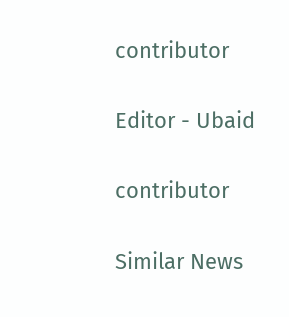contributor

Editor - Ubaid

contributor

Similar News